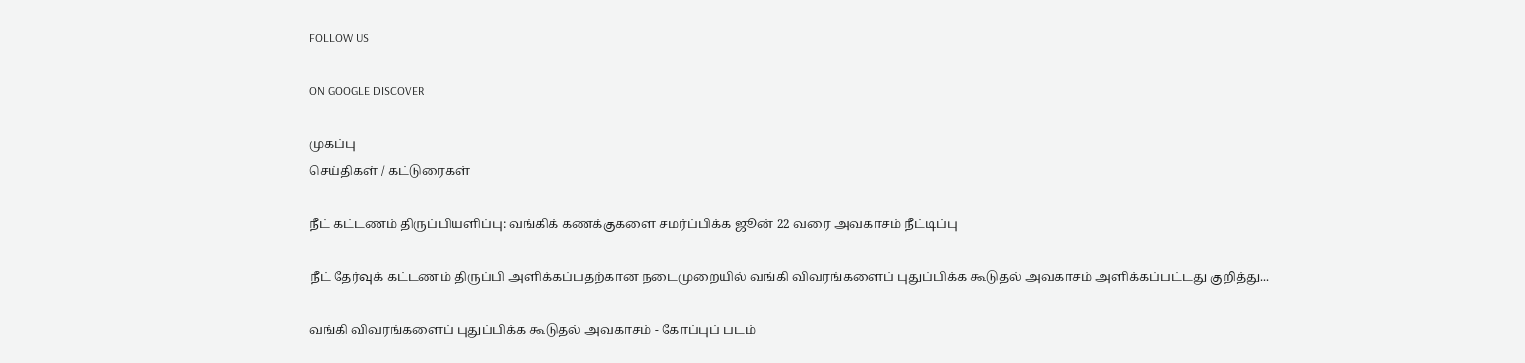FOLLOW US

ON GOOGLE DISCOVER

முகப்பு
செய்திகள் / கட்டுரைகள்

நீட் கட்டணம் திருப்பியளிப்பு: வங்கிக் கணக்குகளை சமர்ப்பிக்க ஜூன் 22 வரை அவகாசம் நீட்டிப்பு

நீட் தேர்வுக் கட்டணம் திருப்பி அளிக்கப்பதற்கான நடைமுறையில் வங்கி விவரங்களைப் புதுப்பிக்க கூடுதல் அவகாசம் அளிக்கப்பட்டது குறித்து...

வங்கி விவரங்களைப் புதுப்பிக்க கூடுதல் அவகாசம் - கோப்புப் படம்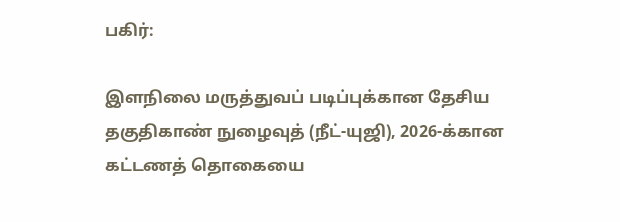பகிர்:

இளநிலை மருத்துவப் படிப்புக்கான தேசிய தகுதிகாண் நுழைவுத் (நீட்-யுஜி), 2026-க்கான கட்டணத் தொகையை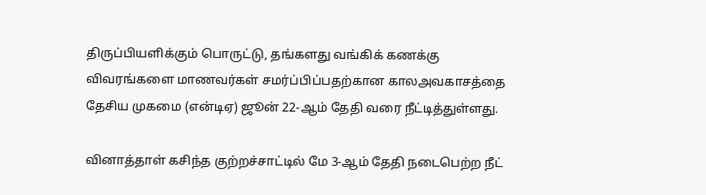திருப்பியளிக்கும் பொருட்டு, தங்களது வங்கிக் கணக்கு விவரங்களை மாணவர்கள் சமர்ப்பிப்பதற்கான காலஅவகாசத்தை தேசிய முகமை (என்டிஏ) ஜூன் 22-ஆம் தேதி வரை நீட்டித்துள்ளது.

வினாத்தாள் கசிந்த குற்றச்சாட்டில் மே 3-ஆம் தேதி நடைபெற்ற நீட்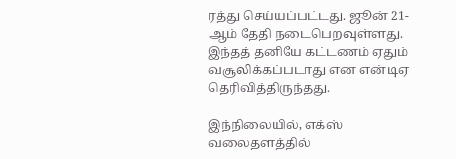ரத்து செய்யப்பட்டது. ஜூன் 21-ஆம் தேதி நடைபெறவுள்ளது. இந்தத் தனியே கட்டணம் ஏதும் வசூலிக்கப்படாது என என்டிஏ தெரிவித்திருந்தது.

இந்நிலையில், எக்ஸ் வலைதளத்தில்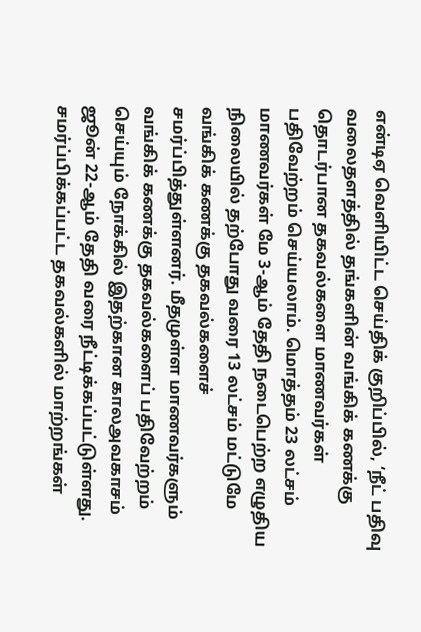என்டிஏ வெளியிட்ட செய்திக் குறிப்பில், ‘நீட் பதிவு வலைதளத்தில் தங்களின் வங்கிக் கணக்கு தொடர்பான தகவல்களை மாணவர்கள் பதிவேற்றம் செய்யலாம். மொத்தம் 23 லட்சம் மாணவர்கள் மே 3-ஆம் தேதி நடைபெற்ற எழுதிய நிலையில் தற்போது வரை 13 லட்சம் மட்டுமே வங்கிக் கணக்கு தகவல்களைச் சமர்ப்பித்துள்ளனர். மீதமுள்ள மாணவர்களும் வங்கிக் கணக்கு தகவல்களைப் பதிவேற்றம் செய்யும் நோக்கில் இதற்கான காலஅவகாசம் ஜூன் 22-ஆம் தேதி வரை நீட்டிக்கப்பட்டுள்ளது. சமர்ப்பிக்கப்பட்ட தகவல்களில் மாற்றங்கள்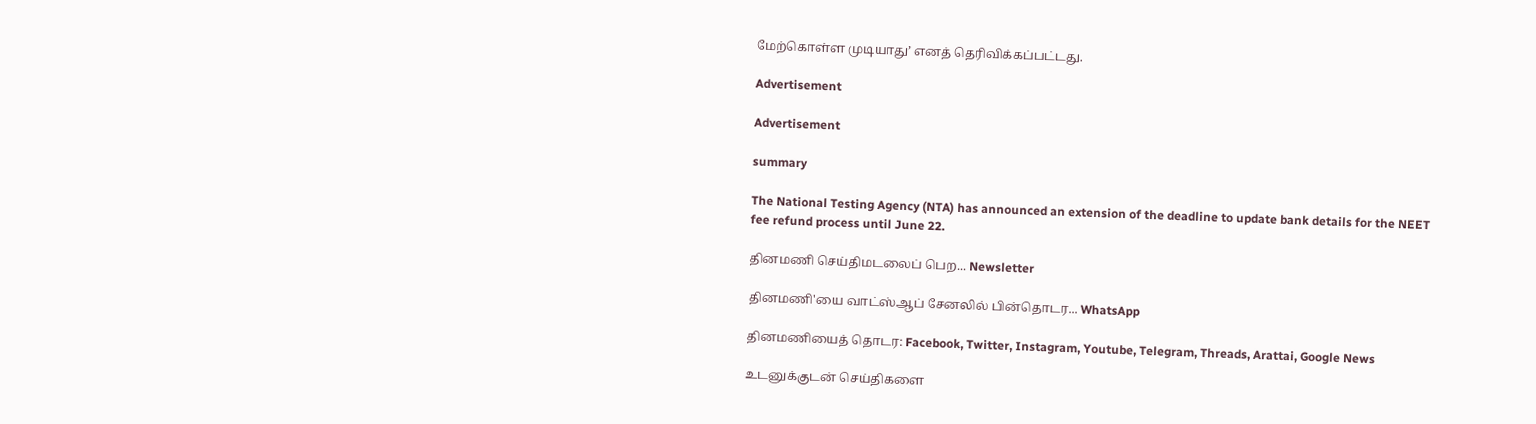மேற்கொள்ள முடியாது’ எனத் தெரிவிக்கப்பட்டது.

Advertisement

Advertisement

summary

The National Testing Agency (NTA) has announced an extension of the deadline to update bank details for the NEET fee refund process until June 22.

தினமணி செய்திமடலைப் பெற... Newsletter

தினமணி'யை வாட்ஸ்ஆப் சேனலில் பின்தொடர... WhatsApp

தினமணியைத் தொடர: Facebook, Twitter, Instagram, Youtube, Telegram, Threads, Arattai, Google News

உடனுக்குடன் செய்திகளை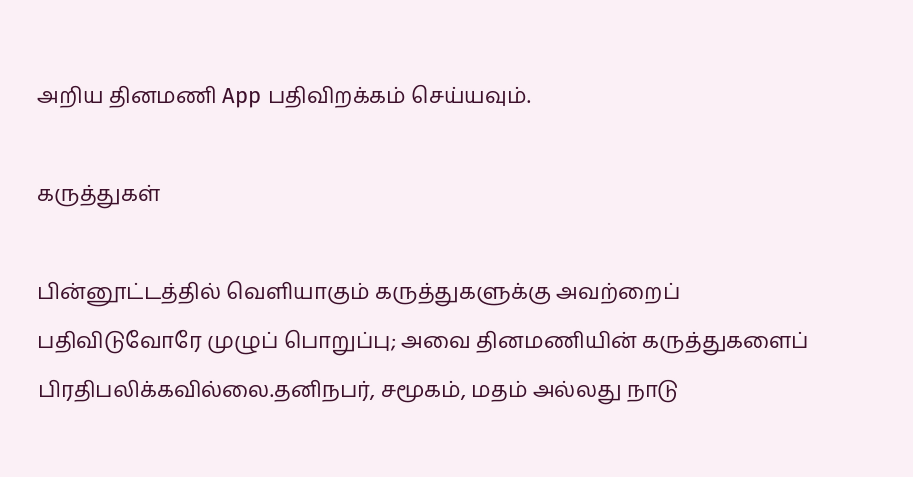அறிய தினமணி App பதிவிறக்கம் செய்யவும்.

கருத்துகள்

பின்னூட்டத்தில் வெளியாகும் கருத்துகளுக்கு அவற்றைப் பதிவிடுவோரே முழுப் பொறுப்பு; அவை தினமணியின் கருத்துகளைப் பிரதிபலிக்கவில்லை.தனிநபர், சமூகம், மதம் அல்லது நாடு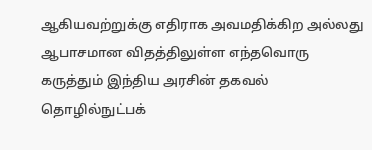ஆகியவற்றுக்கு எதிராக அவமதிக்கிற அல்லது ஆபாசமான விதத்திலுள்ள எந்தவொரு கருத்தும் இந்திய அரசின் தகவல் தொழில்நுட்பக்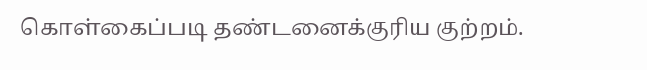கொள்கைப்படி தண்டனைக்குரிய குற்றம்.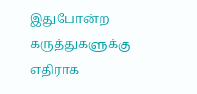இதுபோன்ற கருத்துகளுக்கு எதிராக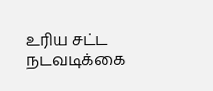உரிய சட்ட நடவடிக்கை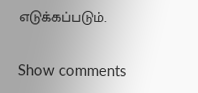எடுக்கப்படும்.

Show comments